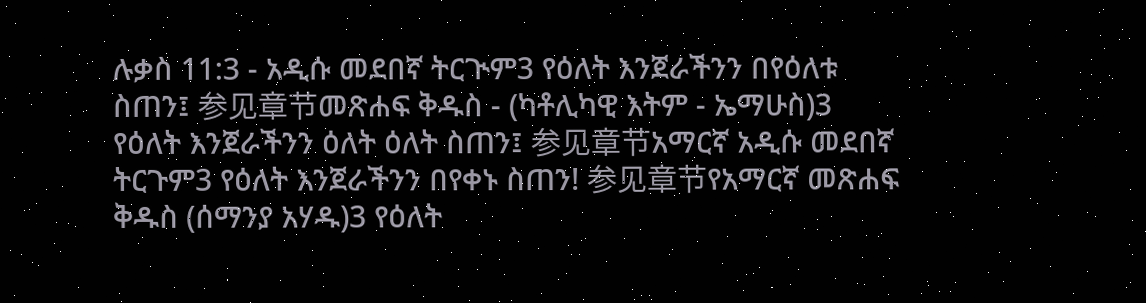ሉቃስ 11:3 - አዲሱ መደበኛ ትርጒም3 የዕለት እንጀራችንን በየዕለቱ ስጠን፤ 参见章节መጽሐፍ ቅዱስ - (ካቶሊካዊ እትም - ኤማሁስ)3 የዕለት እንጀራችንን ዕለት ዕለት ስጠን፤ 参见章节አማርኛ አዲሱ መደበኛ ትርጉም3 የዕለት እንጀራችንን በየቀኑ ስጠን! 参见章节የአማርኛ መጽሐፍ ቅዱስ (ሰማንያ አሃዱ)3 የዕለት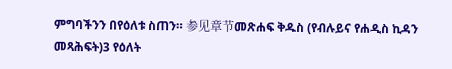ምግባችንን በየዕለቱ ስጠን። 参见章节መጽሐፍ ቅዱስ (የብሉይና የሐዲስ ኪዳን መጻሕፍት)3 የዕለት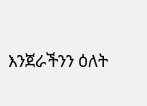እንጀራችንን ዕለት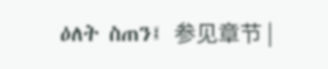ዕለት ስጠን፤ 参见章节 |